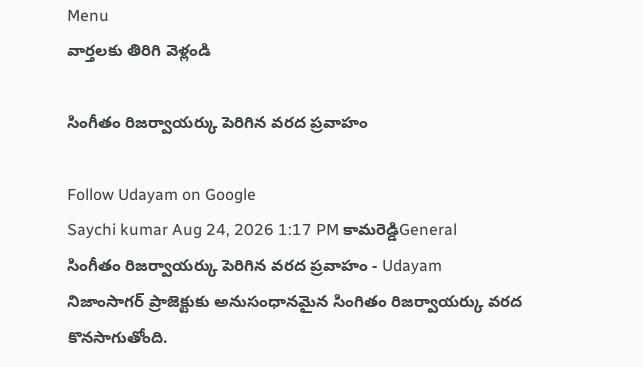Menu
వార్తలకు తిరిగి వెళ్లండి

సింగీతం రిజర్వాయర్కు పెరిగిన వరద ప్రవాహం

Follow Udayam on Google
Saychi kumar Aug 24, 2026 1:17 PM కామరెడ్డిGeneral
సింగీతం రిజర్వాయర్కు పెరిగిన వరద ప్రవాహం - Udayam
నిజాంసాగర్ ప్రాజెక్టుకు అనుసంధానమైన సింగితం రిజర్వాయర్కు వరద కొనసాగుతోంది.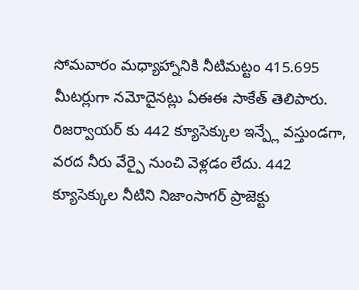సోమవారం మధ్యాహ్నానికి నీటిమట్టం 415.695 మీటర్లుగా నమోదైనట్లు ఏఈఈ సాకేత్ తెలిపారు. రిజర్వాయర్ కు 442 క్యూసెక్కుల ఇన్ప్లే వస్తుండగా, వరద నీరు వేర్పై నుంచి వెళ్లడం లేదు. 442 క్యూసెక్కుల నీటిని నిజాంసాగర్ ప్రాజెక్టు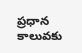ప్రధాన కాలువకు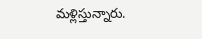మళ్లిస్తున్నారు.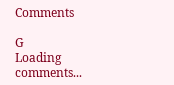Comments

G
Loading comments...